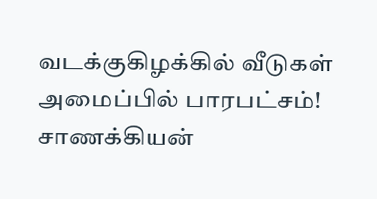வடக்குகிழக்கில் வீடுகள் அமைப்பில் பாரபட்சம்! சாணக்கியன்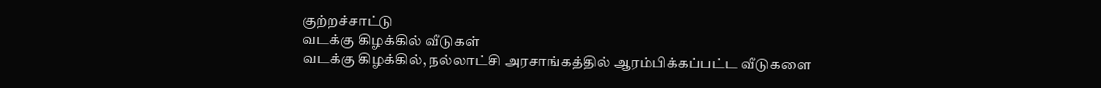குற்றச்சாட்டு
வடக்கு கிழக்கில் வீடுகள்
வடக்கு கிழக்கில், நல்லாட்சி அரசாங்கத்தில் ஆரம்பிக்கப்பட்ட வீடுகளை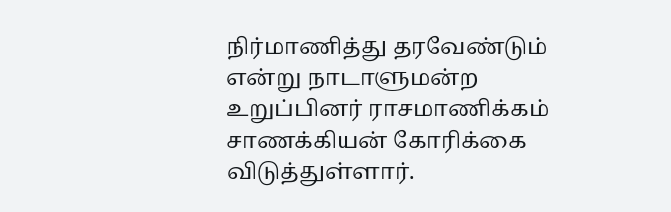நிர்மாணித்து தரவேண்டும் என்று நாடாளுமன்ற உறுப்பினர் ராசமாணிக்கம் சாணக்கியன் கோரிக்கை விடுத்துள்ளார்.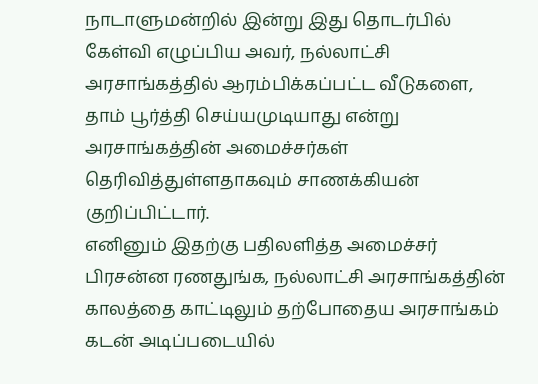நாடாளுமன்றில் இன்று இது தொடர்பில் கேள்வி எழுப்பிய அவர், நல்லாட்சி அரசாங்கத்தில் ஆரம்பிக்கப்பட்ட வீடுகளை, தாம் பூர்த்தி செய்யமுடியாது என்று அரசாங்கத்தின் அமைச்சர்கள் தெரிவித்துள்ளதாகவும் சாணக்கியன் குறிப்பிட்டார்.
எனினும் இதற்கு பதிலளித்த அமைச்சர் பிரசன்ன ரணதுங்க, நல்லாட்சி அரசாங்கத்தின் காலத்தை காட்டிலும் தற்போதைய அரசாங்கம் கடன் அடிப்படையில்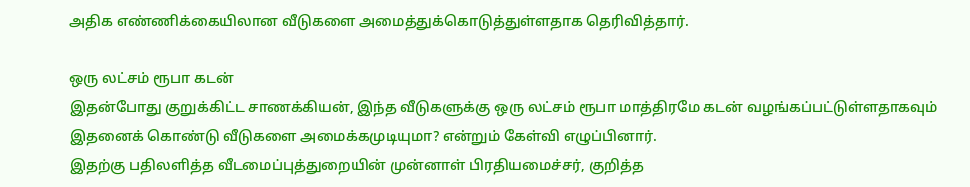அதிக எண்ணிக்கையிலான வீடுகளை அமைத்துக்கொடுத்துள்ளதாக தெரிவித்தார்.

ஒரு லட்சம் ரூபா கடன்
இதன்போது குறுக்கிட்ட சாணக்கியன், இந்த வீடுகளுக்கு ஒரு லட்சம் ரூபா மாத்திரமே கடன் வழங்கப்பட்டுள்ளதாகவும் இதனைக் கொண்டு வீடுகளை அமைக்கமுடியுமா? என்றும் கேள்வி எழுப்பினார்.
இதற்கு பதிலளித்த வீடமைப்புத்துறையின் முன்னாள் பிரதியமைச்சர், குறித்த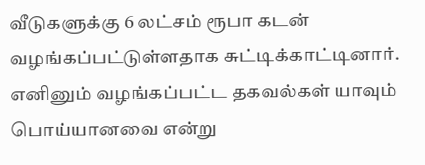வீடுகளுக்கு 6 லட்சம் ரூபா கடன் வழங்கப்பட்டுள்ளதாக சுட்டிக்காட்டினார்.
எனினும் வழங்கப்பட்ட தகவல்கள் யாவும் பொய்யானவை என்று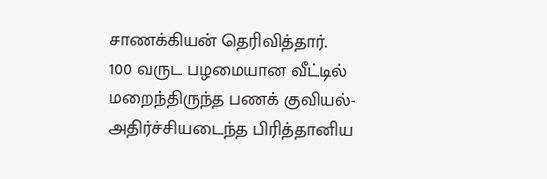சாணக்கியன் தெரிவித்தார்.
100 வருட பழமையான வீட்டில் மறைந்திருந்த பணக் குவியல்- அதிர்ச்சியடைந்த பிரித்தானிய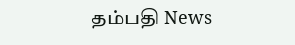தம்பதி News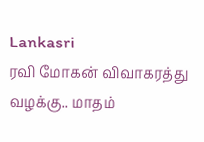Lankasri
ரவி மோகன் விவாகரத்து வழக்கு.. மாதம்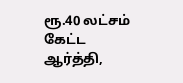ரூ.40 லட்சம் கேட்ட ஆர்த்தி,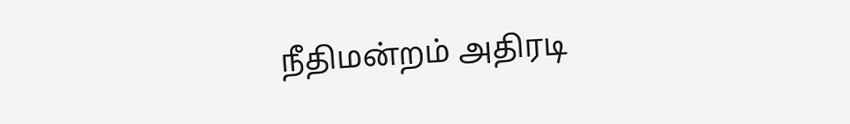நீதிமன்றம் அதிரடி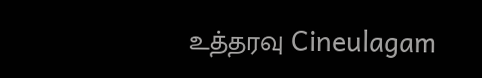உத்தரவு Cineulagam